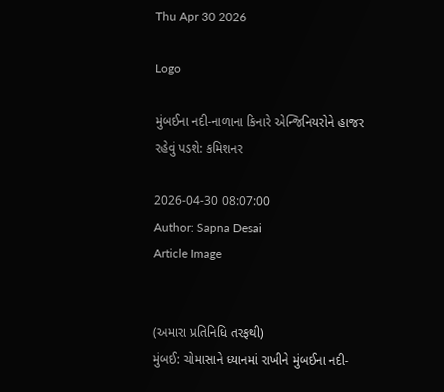Thu Apr 30 2026

Logo

મુંબઈના નદી-નાળાના કિનારે એન્જિનિયરોને હાજર રહેવું પડશે: કમિશનર

2026-04-30 08:07:00
Author: Sapna Desai
Article Image


(અમારા પ્રતિનિધિ તરફથી)
મુંબઈ: ચોમાસાને ધ્યાનમાં રાખીને મુંબઈના નદી-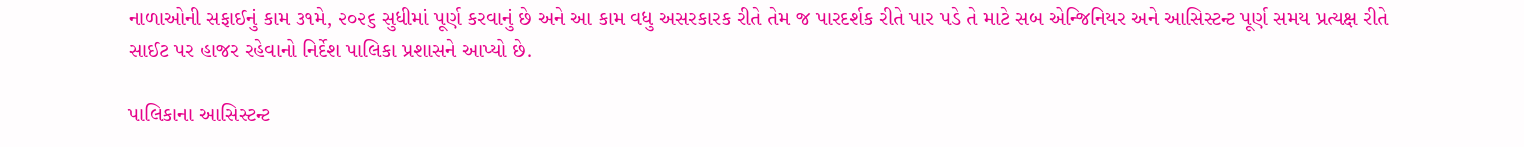નાળાઓની સફાઈનું કામ ૩૧મે, ૨૦૨૬ સુધીમાં પૂર્ણ કરવાનું છે અને આ કામ વધુ અસરકારક રીતે તેમ જ પારદર્શક રીતે પાર પડે તે માટે સબ એન્જિનિયર અને આસિસ્ટન્ટ પૂર્ણ સમય પ્રત્યક્ષ રીતે સાઈટ પર હાજર રહેવાનો નિર્દેશ પાલિકા પ્રશાસને આપ્યો છે.

પાલિકાના આસિસ્ટન્ટ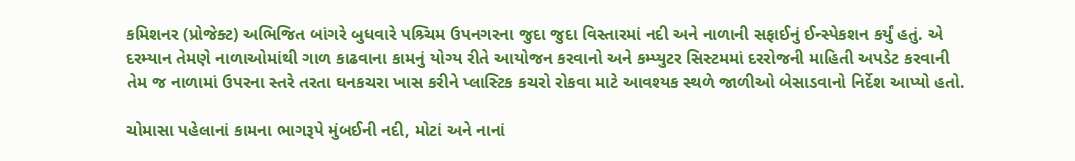કમિશનર (પ્રોજેક્ટ) અભિજિત બાંગરે બુધવારે પશ્ર્ચિમ ઉપનગરના જુદા જુદા વિસ્તારમાં નદી અને નાળાની સફાઈનું ઈન્સ્પેકશન કર્યું હતું. એ દરમ્યાન તેમણે નાળાઓમાંથી ગાળ કાઢવાના કામનું યોગ્ય રીતે આયોજન કરવાનો અને કમ્પ્યુટર સિસ્ટમમાં દરરોજની માહિતી અપડેટ કરવાની તેમ જ નાળામાં ઉપરના સ્તરે તરતા ઘનકચરા ખાસ કરીને પ્લાસ્ટિક કચરો રોકવા માટે આવશ્યક સ્થળે જાળીઓ બેસાડવાનો નિર્દેશ આપ્યો હતો.

ચોમાસા પહેલાનાં કામના ભાગરૂપે મુંબઈની નદી, મોટાં અને નાનાં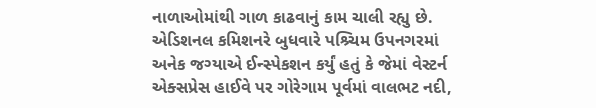નાળાઓમાંથી ગાળ કાઢવાનું કામ ચાલી રહ્યુ છે. એડિશનલ કમિશનરે બુધવારે પશ્ર્ચિમ ઉપનગરમાં અનેક જગ્યાએ ઈન્સ્પેકશન કર્યું હતું કે જેમાં વેસ્ટર્ન એક્સપ્રેસ હાઈવે પર ગોરેગામ પૂર્વમાં વાલભટ નદી,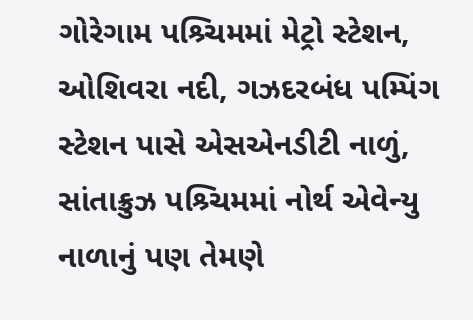ગોરેગામ પશ્ર્ચિમમાં મેટ્રો સ્ટેશન, ઓશિવરા નદી, ગઝદરબંધ પમ્પિંગ સ્ટેશન પાસે એસએનડીટી નાળું, સાંતાક્રુઝ પશ્ર્ચિમમાં નોર્થ એવેન્યુ નાળાનું પણ તેમણે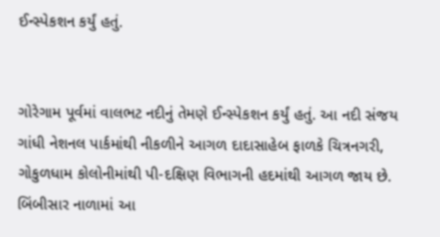ઈન્સ્પેકશન કર્યું હતું.


ગોરેગામ પૂર્વમાં વાલભટ નદીનું તેમણે ઈન્સ્પેકશન કર્યું હતું. આ નદી સંજય ગાંધી નેશનલ પાર્કમાંથી નીકળીને આગળ દાદાસાહેબ ફાળકે ચિત્રનગરી, ગોકુળધામ કોલોનીમાંથી પી-દક્ષિણ વિભાગની હદમાંથી આગળ જાય છે. બિંબીસાર નાળામાં આ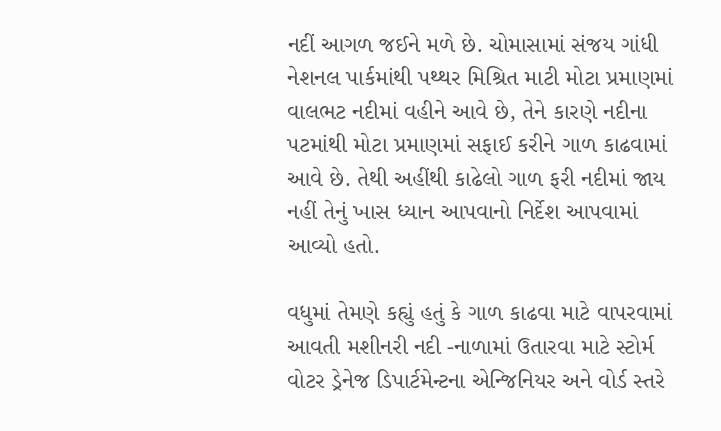નદીં આગળ જઈને મળે છે. ચોમાસામાં સંજય ગાંધી નેશનલ પાર્કમાંથી પથ્થર મિશ્રિત માટી મોટા પ્રમાણમાં વાલભટ નદીમાં વહીને આવે છે, તેને કારણે નદીના પટમાંથી મોટા પ્રમાણમાં સફાઈ કરીને ગાળ કાઢવામાં આવે છે. તેથી અહીંથી કાઢેલો ગાળ ફરી નદીમાં જાય નહીં તેનું ખાસ ધ્યાન આપવાનો નિર્દેશ આપવામાં આવ્યો હતો.

વધુમાં તેમણે કહ્યું હતું કે ગાળ કાઢવા માટે વાપરવામાં આવતી મશીનરી નદી -નાળામાં ઉતારવા માટે સ્ટોર્મ વોટર ડ્રેનેજ ડિપાર્ટમેન્ટના એન્જિનિયર અને વોર્ડ સ્તરે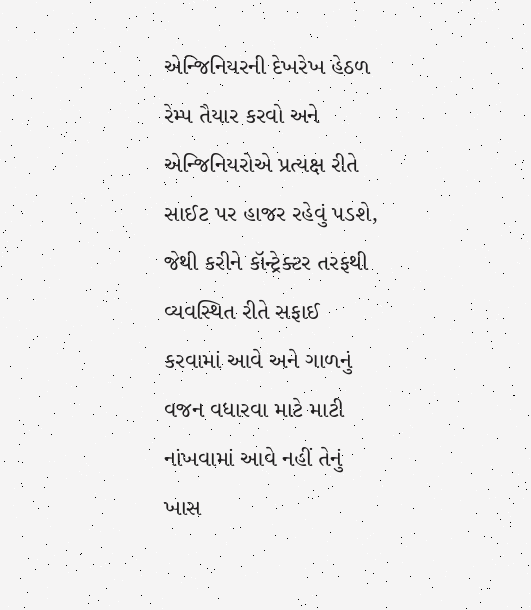એન્જિનિયરની દેખરેખ હેઠળ રેમ્પ તૈયાર કરવો અને એન્જિનિયરોએ પ્રત્યક્ષ રીતે સાઈટ પર હાજર રહેવું પડશે, જેથી કરીને કૉન્ટ્રેક્ટર તરફથી વ્યવસ્થિત રીતે સફાઈ કરવામાં આવે અને ગાળનું વજન વધારવા માટે માટી નાંખવામાં આવે નહીં તેનું ખાસ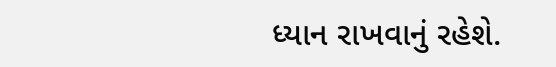ધ્યાન રાખવાનું રહેશે.